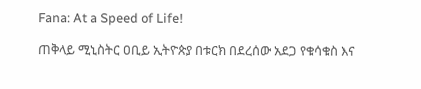Fana: At a Speed of Life!

ጠቅላይ ሚኒስትር ዐቢይ ኢትዮጵያ በቱርክ በደረሰው አደጋ የቁሳቁስ እና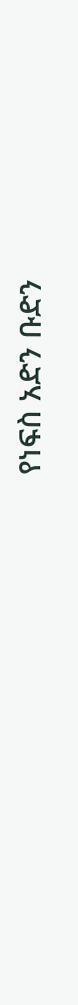የነፍስ አድን ቡድን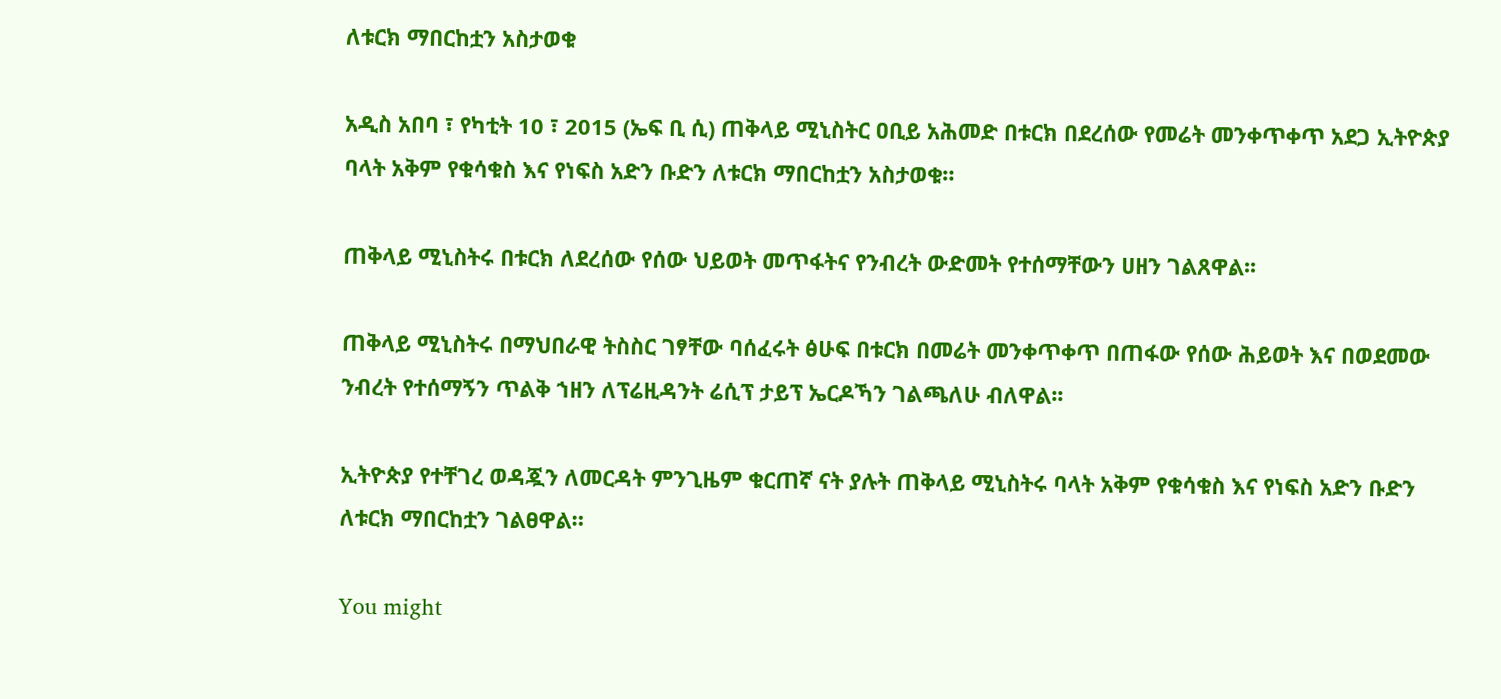ለቱርክ ማበርከቷን አስታወቁ

አዲስ አበባ ፣ የካቲት 10 ፣ 2015 (ኤፍ ቢ ሲ) ጠቅላይ ሚኒስትር ዐቢይ አሕመድ በቱርክ በደረሰው የመሬት መንቀጥቀጥ አደጋ ኢትዮጵያ ባላት አቅም የቁሳቁስ እና የነፍስ አድን ቡድን ለቱርክ ማበርከቷን አስታወቁ።

ጠቅላይ ሚኒስትሩ በቱርክ ለደረሰው የሰው ህይወት መጥፋትና የንብረት ውድመት የተሰማቸውን ሀዘን ገልጸዋል፡፡

ጠቅላይ ሚኒስትሩ በማህበራዊ ትስስር ገፃቸው ባሰፈሩት ፅሁፍ በቱርክ በመሬት መንቀጥቀጥ በጠፋው የሰው ሕይወት እና በወደመው ንብረት የተሰማኝን ጥልቅ ኀዘን ለፕሬዚዳንት ሬሲፕ ታይፕ ኤርዶኻን ገልጫለሁ ብለዋል፡፡

ኢትዮጵያ የተቸገረ ወዳጇን ለመርዳት ምንጊዜም ቁርጠኛ ናት ያሉት ጠቅላይ ሚኒስትሩ ባላት አቅም የቁሳቁስ እና የነፍስ አድን ቡድን ለቱርክ ማበርከቷን ገልፀዋል።

You might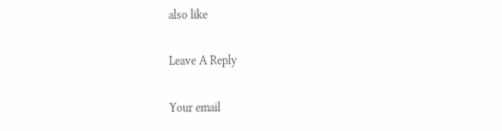also like

Leave A Reply

Your email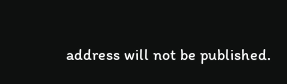address will not be published.